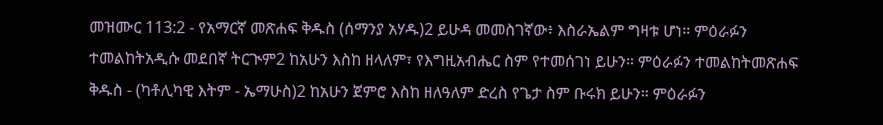መዝሙር 113:2 - የአማርኛ መጽሐፍ ቅዱስ (ሰማንያ አሃዱ)2 ይሁዳ መመስገኛው፥ እስራኤልም ግዛቱ ሆነ። ምዕራፉን ተመልከትአዲሱ መደበኛ ትርጒም2 ከአሁን እስከ ዘላለም፣ የእግዚአብሔር ስም የተመሰገነ ይሁን። ምዕራፉን ተመልከትመጽሐፍ ቅዱስ - (ካቶሊካዊ እትም - ኤማሁስ)2 ከአሁን ጀምሮ እስከ ዘለዓለም ድረስ የጌታ ስም ቡሩክ ይሁን። ምዕራፉን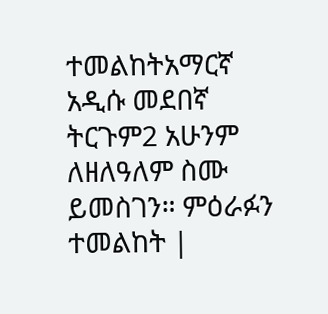ተመልከትአማርኛ አዲሱ መደበኛ ትርጉም2 አሁንም ለዘለዓለም ስሙ ይመስገን። ምዕራፉን ተመልከት |